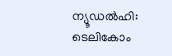ന്യൂഡൽഹി: ടെലികോം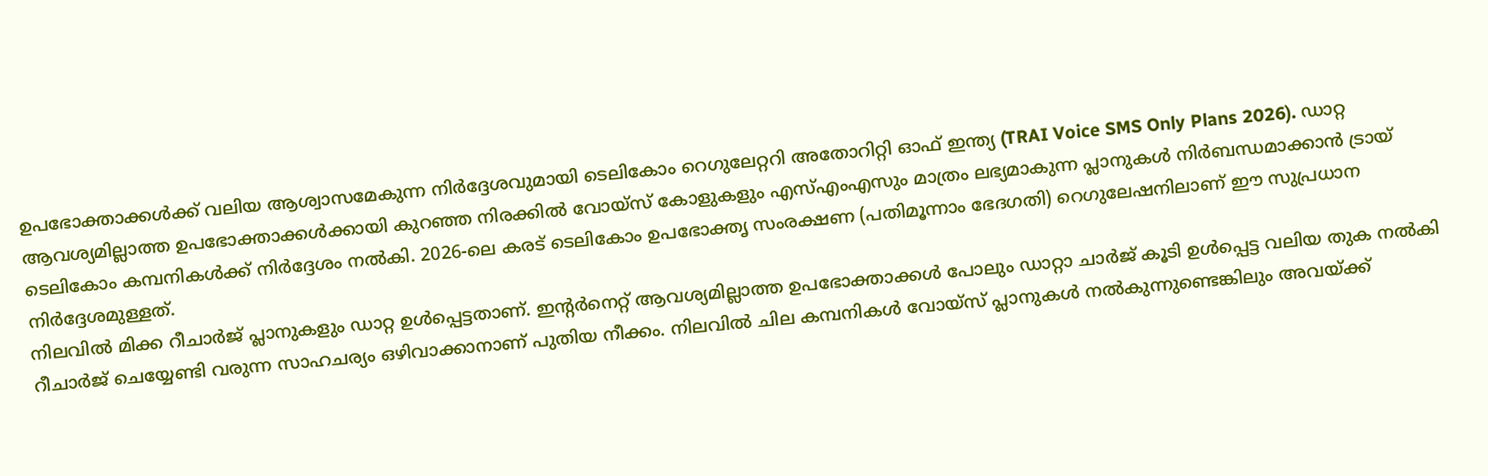ഉപഭോക്താക്കൾക്ക് വലിയ ആശ്വാസമേകുന്ന നിർദ്ദേശവുമായി ടെലികോം റെഗുലേറ്ററി അതോറിറ്റി ഓഫ് ഇന്ത്യ (TRAI Voice SMS Only Plans 2026). ഡാറ്റ ആവശ്യമില്ലാത്ത ഉപഭോക്താക്കൾക്കായി കുറഞ്ഞ നിരക്കിൽ വോയ്സ് കോളുകളും എസ്എംഎസും മാത്രം ലഭ്യമാകുന്ന പ്ലാനുകൾ നിർബന്ധമാക്കാൻ ട്രായ് ടെലികോം കമ്പനികൾക്ക് നിർദ്ദേശം നൽകി. 2026-ലെ കരട് ടെലികോം ഉപഭോക്തൃ സംരക്ഷണ (പതിമൂന്നാം ഭേദഗതി) റെഗുലേഷനിലാണ് ഈ സുപ്രധാന നിർദ്ദേശമുള്ളത്.
നിലവിൽ മിക്ക റീചാർജ് പ്ലാനുകളും ഡാറ്റ ഉൾപ്പെട്ടതാണ്. ഇന്റർനെറ്റ് ആവശ്യമില്ലാത്ത ഉപഭോക്താക്കൾ പോലും ഡാറ്റാ ചാർജ് കൂടി ഉൾപ്പെട്ട വലിയ തുക നൽകി റീചാർജ് ചെയ്യേണ്ടി വരുന്ന സാഹചര്യം ഒഴിവാക്കാനാണ് പുതിയ നീക്കം. നിലവിൽ ചില കമ്പനികൾ വോയ്സ് പ്ലാനുകൾ നൽകുന്നുണ്ടെങ്കിലും അവയ്ക്ക്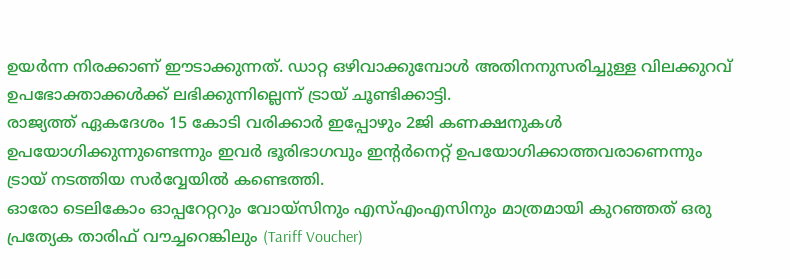ഉയർന്ന നിരക്കാണ് ഈടാക്കുന്നത്. ഡാറ്റ ഒഴിവാക്കുമ്പോൾ അതിനനുസരിച്ചുള്ള വിലക്കുറവ് ഉപഭോക്താക്കൾക്ക് ലഭിക്കുന്നില്ലെന്ന് ട്രായ് ചൂണ്ടിക്കാട്ടി.
രാജ്യത്ത് ഏകദേശം 15 കോടി വരിക്കാർ ഇപ്പോഴും 2ജി കണക്ഷനുകൾ ഉപയോഗിക്കുന്നുണ്ടെന്നും ഇവർ ഭൂരിഭാഗവും ഇന്റർനെറ്റ് ഉപയോഗിക്കാത്തവരാണെന്നും ട്രായ് നടത്തിയ സർവ്വേയിൽ കണ്ടെത്തി.
ഓരോ ടെലികോം ഓപ്പറേറ്ററും വോയ്സിനും എസ്എംഎസിനും മാത്രമായി കുറഞ്ഞത് ഒരു പ്രത്യേക താരിഫ് വൗച്ചറെങ്കിലും (Tariff Voucher)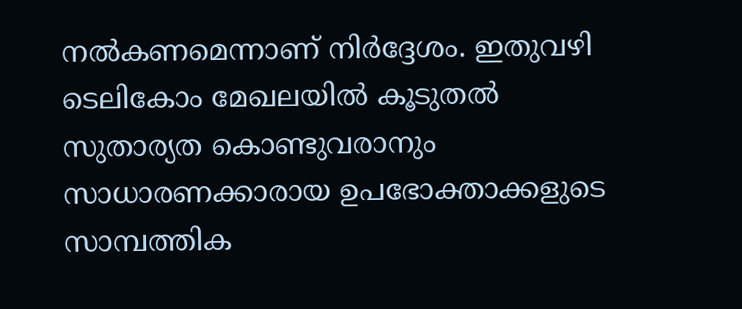നൽകണമെന്നാണ് നിർദ്ദേശം. ഇതുവഴി ടെലികോം മേഖലയിൽ കൂടുതൽ സുതാര്യത കൊണ്ടുവരാനും സാധാരണക്കാരായ ഉപഭോക്താക്കളുടെ സാമ്പത്തിക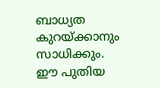ബാധ്യത കുറയ്ക്കാനും സാധിക്കും.
ഈ പുതിയ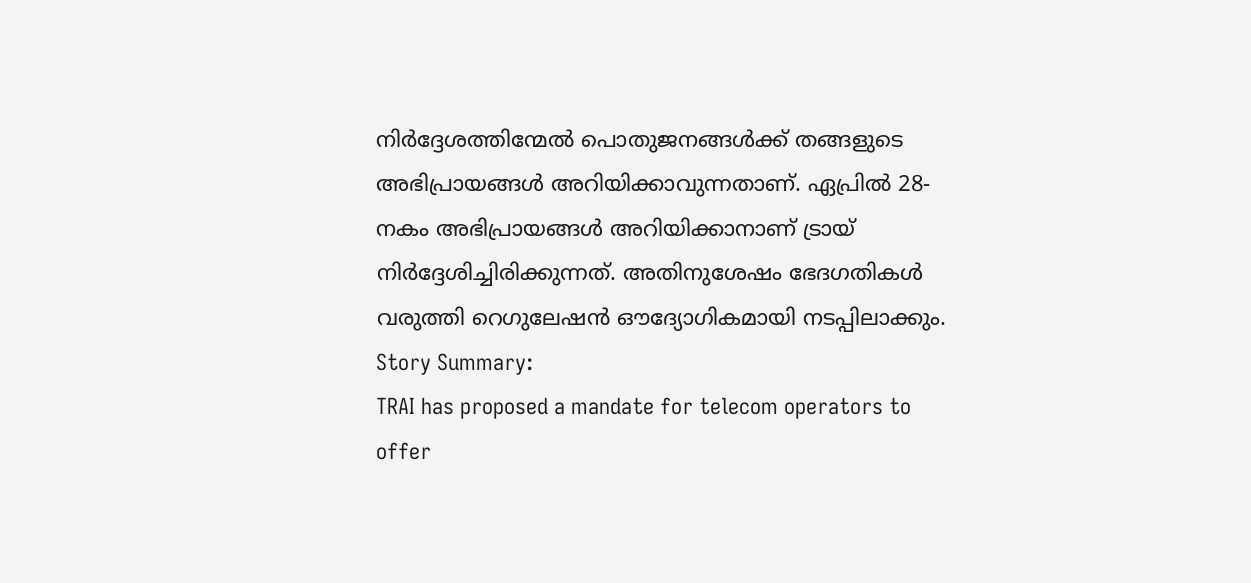നിർദ്ദേശത്തിന്മേൽ പൊതുജനങ്ങൾക്ക് തങ്ങളുടെ അഭിപ്രായങ്ങൾ അറിയിക്കാവുന്നതാണ്. ഏപ്രിൽ 28-നകം അഭിപ്രായങ്ങൾ അറിയിക്കാനാണ് ട്രായ് നിർദ്ദേശിച്ചിരിക്കുന്നത്. അതിനുശേഷം ഭേദഗതികൾ വരുത്തി റെഗുലേഷൻ ഔദ്യോഗികമായി നടപ്പിലാക്കും.
Story Summary:
TRAI has proposed a mandate for telecom operators to offer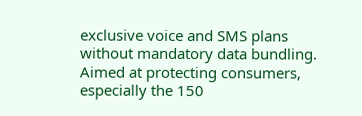exclusive voice and SMS plans without mandatory data bundling. Aimed at protecting consumers, especially the 150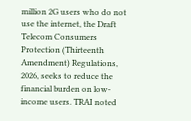million 2G users who do not use the internet, the Draft Telecom Consumers Protection (Thirteenth Amendment) Regulations, 2026, seeks to reduce the financial burden on low-income users. TRAI noted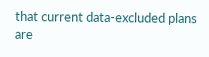that current data-excluded plans are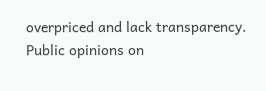overpriced and lack transparency. Public opinions on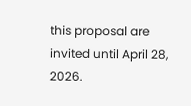this proposal are invited until April 28, 2026.